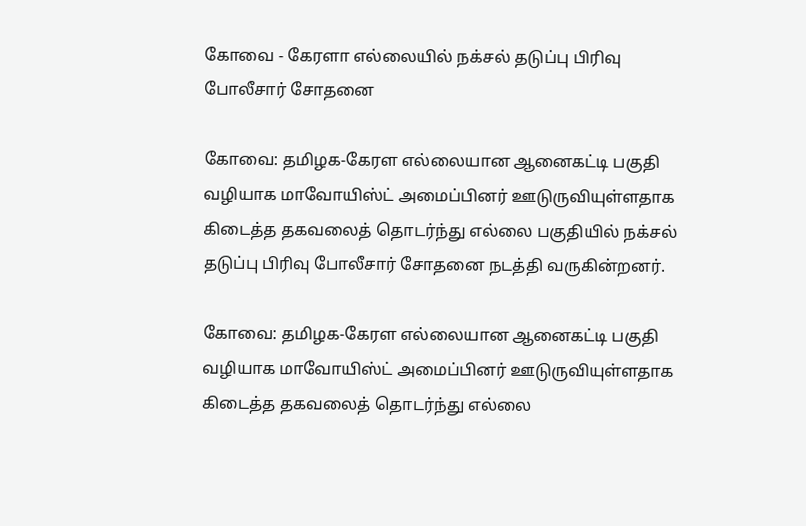கோவை - கேரளா எல்லையில் நக்சல் தடுப்பு பிரிவு போலீசார் சோதனை

கோவை: தமிழக-கேரள எல்லையான ஆனைகட்டி பகுதி வழியாக மாவோயிஸ்ட் அமைப்பினர் ஊடுருவியுள்ளதாக கிடைத்த தகவலைத் தொடர்ந்து எல்லை பகுதியில் நக்சல் தடுப்பு பிரிவு போலீசார் சோதனை நடத்தி வருகின்றனர்.

கோவை: தமிழக-கேரள எல்லையான ஆனைகட்டி பகுதி வழியாக மாவோயிஸ்ட் அமைப்பினர் ஊடுருவியுள்ளதாக கிடைத்த தகவலைத் தொடர்ந்து எல்லை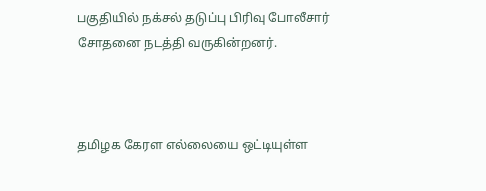பகுதியில் நக்சல் தடுப்பு பிரிவு போலீசார் சோதனை நடத்தி வருகின்றனர்.



தமிழக கேரள எல்லையை ஒட்டியுள்ள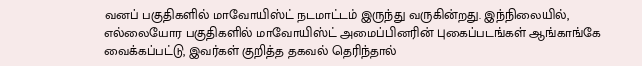வனப் பகுதிகளில் மாவோயிஸ்ட் நடமாட்டம் இருந்து வருகின்றது. இந்நிலையில், எல்லையோர பகுதிகளில் மாவோயிஸ்ட் அமைப்பினரின் புகைப்படங்கள் ஆங்காங்கே வைக்கப்பட்டு, இவர்கள் குறித்த தகவல் தெரிந்தால்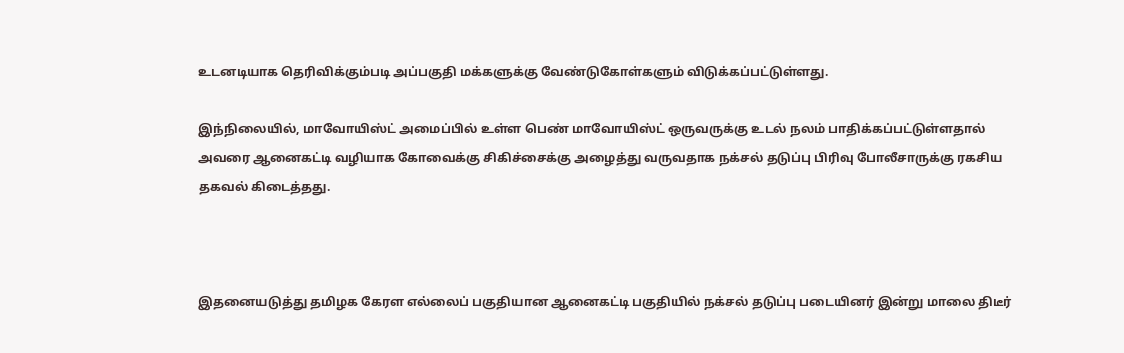உடனடியாக தெரிவிக்கும்படி அப்பகுதி மக்களுக்கு வேண்டுகோள்களும் விடுக்கப்பட்டுள்ளது.

இந்நிலையில், மாவோயிஸ்ட் அமைப்பில் உள்ள பெண் மாவோயிஸ்ட் ஒருவருக்கு உடல் நலம் பாதிக்கப்பட்டுள்ளதால் அவரை ஆனைகட்டி வழியாக கோவைக்கு சிகிச்சைக்கு அழைத்து வருவதாக நக்சல் தடுப்பு பிரிவு போலீசாருக்கு ரகசிய தகவல் கிடைத்தது.



இதனையடுத்து தமிழக கேரள எல்லைப் பகுதியான ஆனைகட்டி பகுதியில் நக்சல் தடுப்பு படையினர் இன்று மாலை திடீர்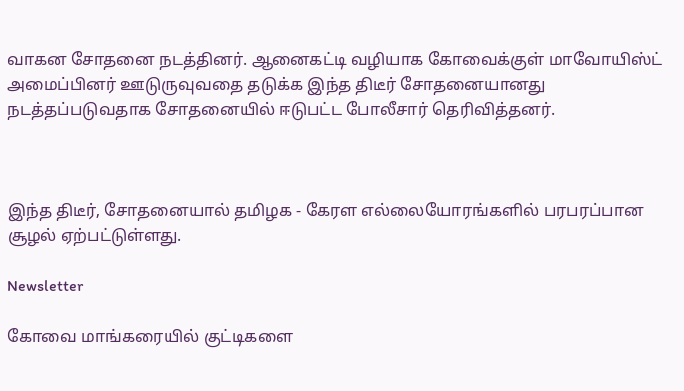வாகன சோதனை நடத்தினர். ஆனைகட்டி வழியாக கோவைக்குள் மாவோயிஸ்ட் அமைப்பினர் ஊடுருவுவதை தடுக்க இந்த திடீர் சோதனையானது நடத்தப்படுவதாக சோதனையில் ஈடுபட்ட போலீசார் தெரிவித்தனர்.



இந்த திடீர், சோதனையால் தமிழக - கேரள எல்லையோரங்களில் பரபரப்பான சூழல் ஏற்பட்டுள்ளது.

Newsletter

கோவை மாங்கரையில் குட்டிகளை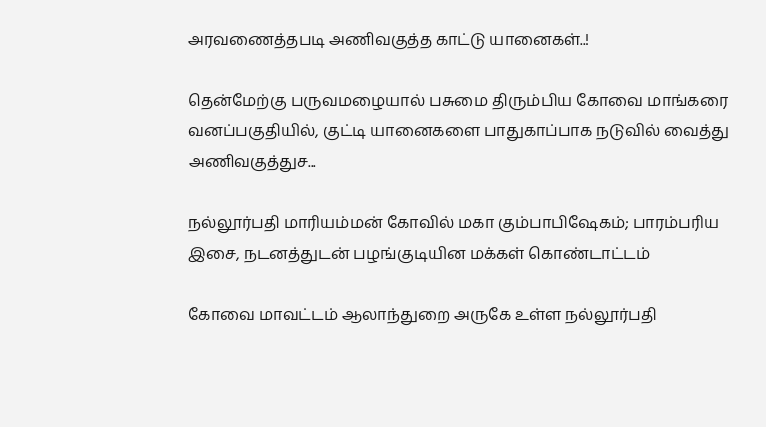அரவணைத்தபடி அணிவகுத்த காட்டு யானைகள்..!

தென்மேற்கு பருவமழையால் பசுமை திரும்பிய கோவை மாங்கரை வனப்பகுதியில், குட்டி யானைகளை பாதுகாப்பாக நடுவில் வைத்து அணிவகுத்துச...

நல்லூர்பதி மாரியம்மன் கோவில் மகா கும்பாபிஷேகம்; பாரம்பரிய இசை, நடனத்துடன் பழங்குடியின மக்கள் கொண்டாட்டம்

கோவை மாவட்டம் ஆலாந்துறை அருகே உள்ள நல்லூர்பதி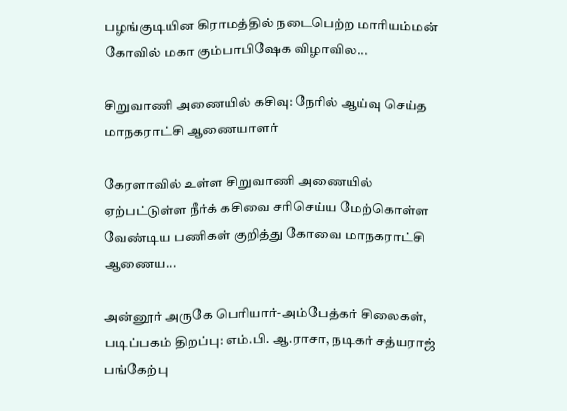பழங்குடியின கிராமத்தில் நடைபெற்ற மாரியம்மன் கோவில் மகா கும்பாபிஷேக விழாவில...

சிறுவாணி அணையில் கசிவு: நேரில் ஆய்வு செய்த மாநகராட்சி ஆணையாளர்

கேரளாவில் உள்ள சிறுவாணி அணையில் ஏற்பட்டுள்ள நீர்க் கசிவை சரிசெய்ய மேற்கொள்ள வேண்டிய பணிகள் குறித்து கோவை மாநகராட்சி ஆணைய...

அன்னூர் அருகே பெரியார்-அம்பேத்கர் சிலைகள், படிப்பகம் திறப்பு: எம்.பி. ஆ.ராசா, நடிகர் சத்யராஜ் பங்கேற்பு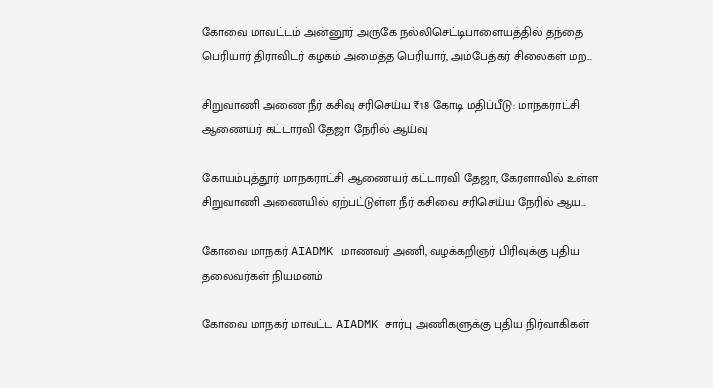கோவை மாவட்டம் அன்னூர் அருகே நல்லிசெட்டிபாளையத்தில் தந்தை பெரியார் திராவிடர் கழகம் அமைத்த பெரியார், அம்பேத்கர் சிலைகள் மற...

சிறுவாணி அணை நீர் கசிவு சரிசெய்ய ₹18 கோடி மதிப்பீடு: மாநகராட்சி ஆணையர் கட்டாரவி தேஜா நேரில் ஆய்வு

கோயம்புத்தூர் மாநகராட்சி ஆணையர் கட்டாரவி தேஜா, கேரளாவில் உள்ள சிறுவாணி அணையில் ஏற்பட்டுள்ள நீர் கசிவை சரிசெய்ய நேரில் ஆய...

கோவை மாநகர் AIADMK மாணவர் அணி, வழக்கறிஞர் பிரிவுக்கு புதிய தலைவர்கள் நியமனம்

கோவை மாநகர் மாவட்ட AIADMK சார்பு அணிகளுக்கு புதிய நிர்வாகிகள்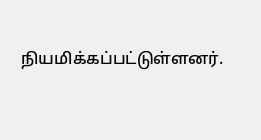நியமிக்கப்பட்டுள்ளனர்.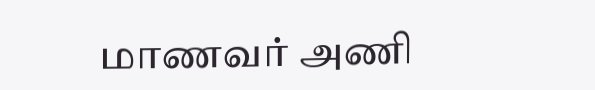மாணவர் அணி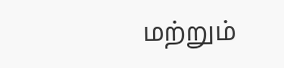மற்றும்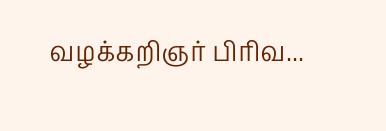வழக்கறிஞர் பிரிவ...